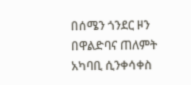በሰሜን ጎንደር ዞን በዋልድባና ጠለምት አካባቢ ሲንቀሳቀስ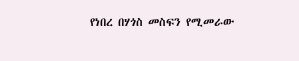የነበረ በሃጎስ መስፍን የሚመራው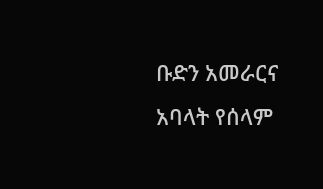ቡድን አመራርና አባላት የሰላም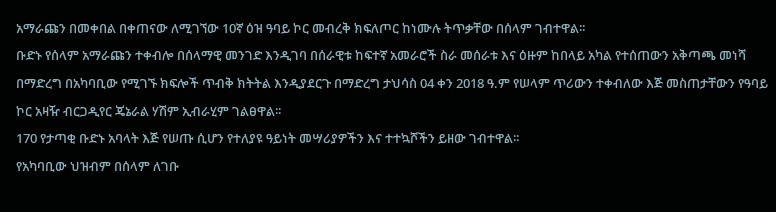አማራጩን በመቀበል በቀጠናው ለሚገኘው 10ኛ ዕዝ ዓባይ ኮር መብረቅ ክፍለጦር ከነሙሉ ትጥቃቸው በሰላም ገብተዋል፡፡
ቡድኑ የሰላም አማራጩን ተቀብሎ በሰላማዊ መንገድ እንዲገባ በሰራዊቱ ከፍተኛ አመራሮች ስራ መሰራቱ እና ዕዙም ከበላይ አካል የተሰጠውን አቅጣጫ መነሻ በማድረግ በአካባቢው የሚገኙ ክፍሎች ጥብቅ ክትትል እንዲያደርጉ በማድረግ ታህሳስ 04 ቀን 2018 ዓ.ም የሠላም ጥሪውን ተቀብለው እጅ መስጠታቸውን የዓባይ ኮር አዛዥ ብርጋዲየር ጄኔራል ሃሽም ኢብራሂም ገልፀዋል፡፡
170 የታጣቂ ቡድኑ አባላት እጅ የሠጡ ሲሆን የተለያዩ ዓይነት መሣሪያዎችን እና ተተኳሾችን ይዘው ገብተዋል፡፡
የአካባቢው ህዝብም በሰላም ለገቡ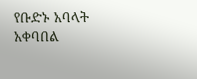የቡድኑ አባላት አቀባበል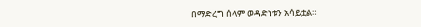በማድረግ ሰላም ወዳድነቱን አሳይቷል።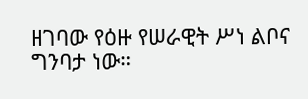ዘገባው የዕዙ የሠራዊት ሥነ ልቦና ግንባታ ነው።